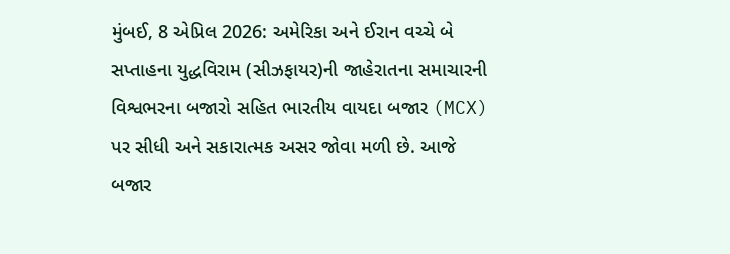મુંબઈ, 8 એપ્રિલ 2026: અમેરિકા અને ઈરાન વચ્ચે બે સપ્તાહના યુદ્ધવિરામ (સીઝફાયર)ની જાહેરાતના સમાચારની વિશ્વભરના બજારો સહિત ભારતીય વાયદા બજાર (MCX) પર સીધી અને સકારાત્મક અસર જોવા મળી છે. આજે બજાર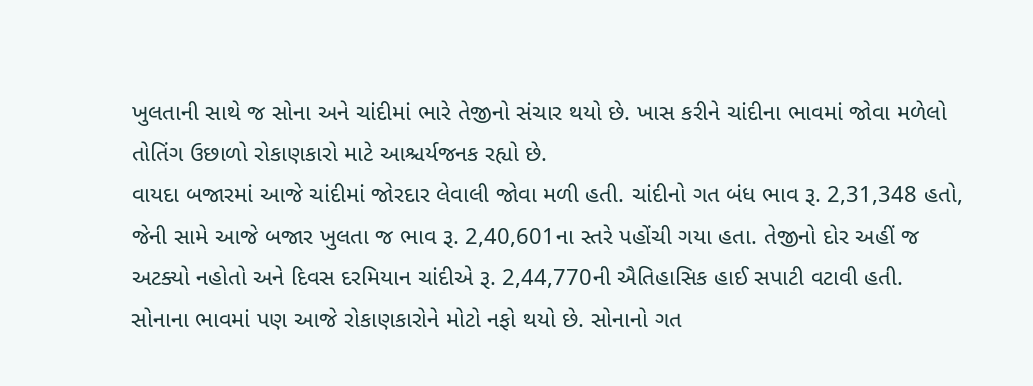ખુલતાની સાથે જ સોના અને ચાંદીમાં ભારે તેજીનો સંચાર થયો છે. ખાસ કરીને ચાંદીના ભાવમાં જોવા મળેલો તોતિંગ ઉછાળો રોકાણકારો માટે આશ્ચર્યજનક રહ્યો છે.
વાયદા બજારમાં આજે ચાંદીમાં જોરદાર લેવાલી જોવા મળી હતી. ચાંદીનો ગત બંધ ભાવ રૂ. 2,31,348 હતો, જેની સામે આજે બજાર ખુલતા જ ભાવ રૂ. 2,40,601ના સ્તરે પહોંચી ગયા હતા. તેજીનો દોર અહીં જ અટક્યો નહોતો અને દિવસ દરમિયાન ચાંદીએ રૂ. 2,44,770ની ઐતિહાસિક હાઈ સપાટી વટાવી હતી.
સોનાના ભાવમાં પણ આજે રોકાણકારોને મોટો નફો થયો છે. સોનાનો ગત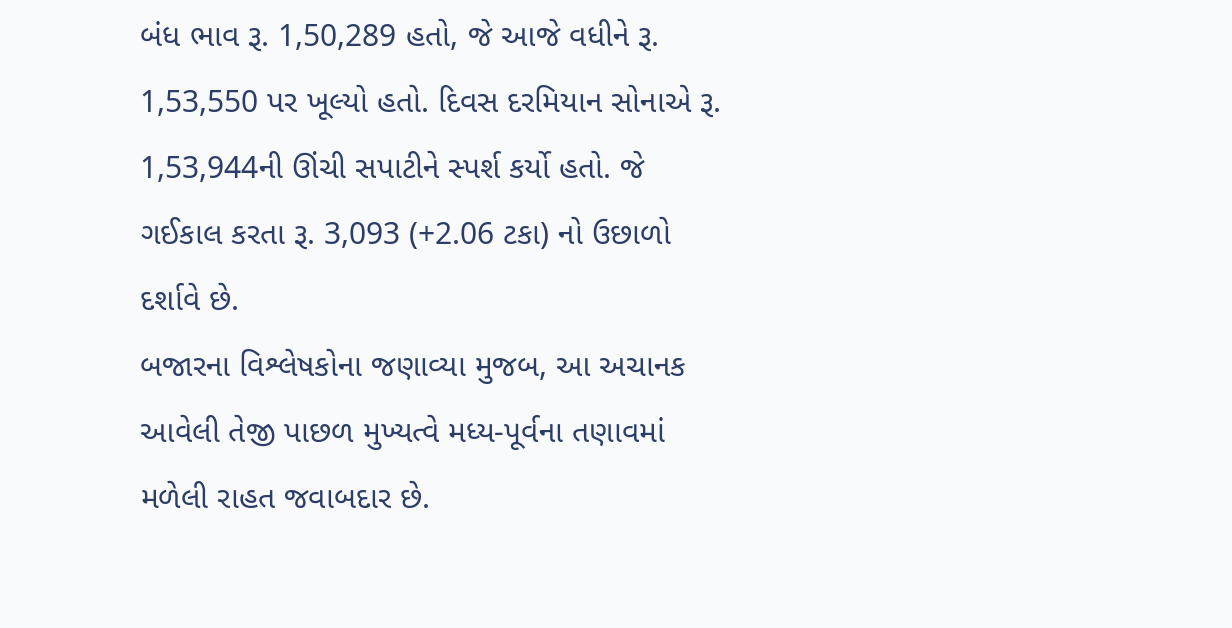બંધ ભાવ રૂ. 1,50,289 હતો, જે આજે વધીને રૂ. 1,53,550 પર ખૂલ્યો હતો. દિવસ દરમિયાન સોનાએ રૂ. 1,53,944ની ઊંચી સપાટીને સ્પર્શ કર્યો હતો. જે ગઈકાલ કરતા રૂ. 3,093 (+2.06 ટકા) નો ઉછાળો દર્શાવે છે.
બજારના વિશ્લેષકોના જણાવ્યા મુજબ, આ અચાનક આવેલી તેજી પાછળ મુખ્યત્વે મધ્ય-પૂર્વના તણાવમાં મળેલી રાહત જવાબદાર છે.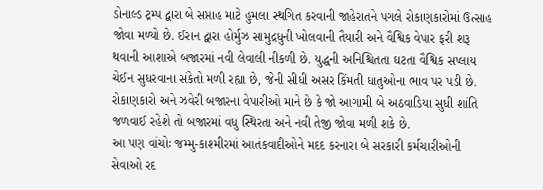ડોનાલ્ડ ટ્રમ્પ દ્વારા બે સપ્તાહ માટે હુમલા સ્થગિત કરવાની જાહેરાતને પગલે રોકાણકારોમાં ઉત્સાહ જોવા મળ્યો છે. ઈરાન દ્વારા હોર્મુઝ સામુદ્રધુની ખોલવાની તૈયારી અને વૈશ્વિક વેપાર ફરી શરૂ થવાની આશાએ બજારમાં નવી લેવાલી નીકળી છે. યુદ્ધની અનિશ્ચિતતા ઘટતા વૈશ્વિક સપ્લાય ચેઈન સુધરવાના સંકેતો મળી રહ્યા છે, જેની સીધી અસર કિંમતી ધાતુઓના ભાવ પર પડી છે. રોકાણકારો અને ઝવેરી બજારના વેપારીઓ માને છે કે જો આગામી બે અઠવાડિયા સુધી શાંતિ જળવાઈ રહેશે તો બજારમાં વધુ સ્થિરતા અને નવી તેજી જોવા મળી શકે છે.
આ પણ વાંચોઃ જમ્મુ-કાશ્મીરમાં આતંકવાદીઓને મદદ કરનારા બે સરકારી કર્મચારીઓની સેવાઓ રદ